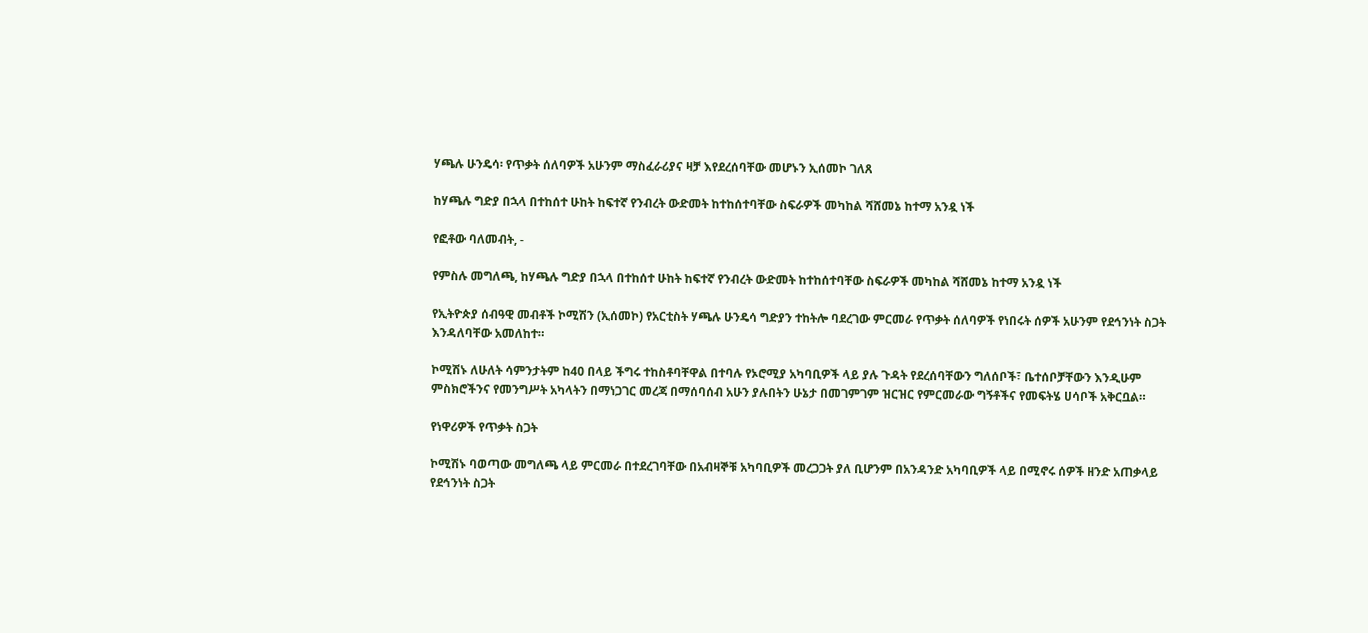ሃጫሉ ሁንዴሳ፡ የጥቃት ሰለባዎች አሁንም ማስፈራሪያና ዛቻ እየደረሰባቸው መሆኑን ኢሰመኮ ገለጸ

ከሃጫሉ ግድያ በኋላ በተከሰተ ሁከት ከፍተኛ የንብረት ውድመት ከተከሰተባቸው ስፍራዎች መካከል ሻሸመኔ ከተማ አንዷ ነች

የፎቶው ባለመብት, -

የምስሉ መግለጫ, ከሃጫሉ ግድያ በኋላ በተከሰተ ሁከት ከፍተኛ የንብረት ውድመት ከተከሰተባቸው ስፍራዎች መካከል ሻሸመኔ ከተማ አንዷ ነች

የኢትዮጵያ ሰብዓዊ መብቶች ኮሚሽን (ኢሰመኮ) የአርቲስት ሃጫሉ ሁንዴሳ ግድያን ተከትሎ ባደረገው ምርመራ የጥቃት ሰለባዎች የነበሩት ሰዎች አሁንም የደኅንነት ስጋት እንዳለባቸው አመለከተ።

ኮሚሽኑ ለሁለት ሳምንታትም ከ40 በላይ ችግሩ ተከስቶባቸዋል በተባሉ የኦሮሚያ አካባቢዎች ላይ ያሉ ጉዳት የደረሰባቸውን ግለሰቦች፣ ቤተሰቦቻቸውን እንዲሁም ምስክሮችንና የመንግሥት አካላትን በማነጋገር መረጃ በማሰባሰብ አሁን ያሉበትን ሁኔታ በመገምገም ዝርዝር የምርመራው ግኝቶችና የመፍትሄ ሀሳቦች አቅርቧል።

የነዋሪዎች የጥቃት ስጋት

ኮሚሽኑ ባወጣው መግለጫ ላይ ምርመራ በተደረገባቸው በአብዛኞቹ አካባቢዎች መረጋጋት ያለ ቢሆንም በአንዳንድ አካባቢዎች ላይ በሚኖሩ ሰዎች ዘንድ አጠቃላይ የደኅንነት ስጋት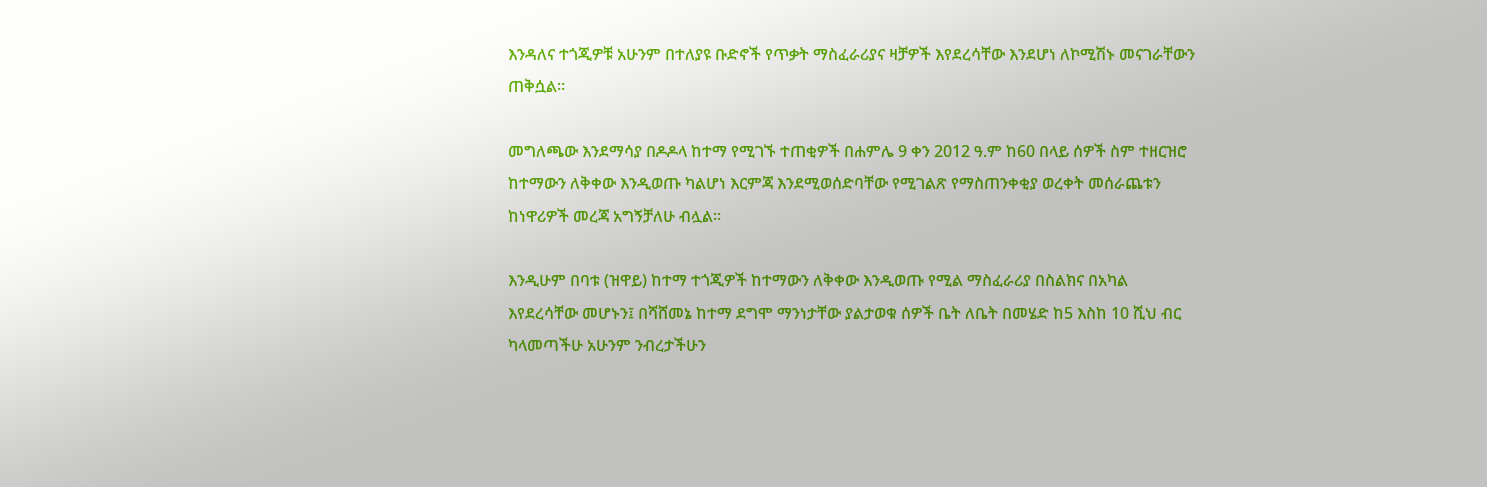እንዳለና ተጎጂዎቹ አሁንም በተለያዩ ቡድኖች የጥቃት ማስፈራሪያና ዛቻዎች እየደረሳቸው እንደሆነ ለኮሚሽኑ መናገራቸውን ጠቅሷል።

መግለጫው እንደማሳያ በዶዶላ ከተማ የሚገኙ ተጠቂዎች በሐምሌ 9 ቀን 2012 ዓ.ም ከ60 በላይ ሰዎች ስም ተዘርዝሮ ከተማውን ለቅቀው እንዲወጡ ካልሆነ እርምጃ እንደሚወሰድባቸው የሚገልጽ የማስጠንቀቂያ ወረቀት መሰራጨቱን ከነዋሪዎች መረጃ አግኝቻለሁ ብሏል።

እንዲሁም በባቱ (ዝዋይ) ከተማ ተጎጂዎች ከተማውን ለቅቀው እንዲወጡ የሚል ማስፈራሪያ በስልክና በአካል እየደረሳቸው መሆኑን፤ በሻሸመኔ ከተማ ደግሞ ማንነታቸው ያልታወቁ ሰዎች ቤት ለቤት በመሄድ ከ5 እስከ 10 ሺህ ብር ካላመጣችሁ አሁንም ንብረታችሁን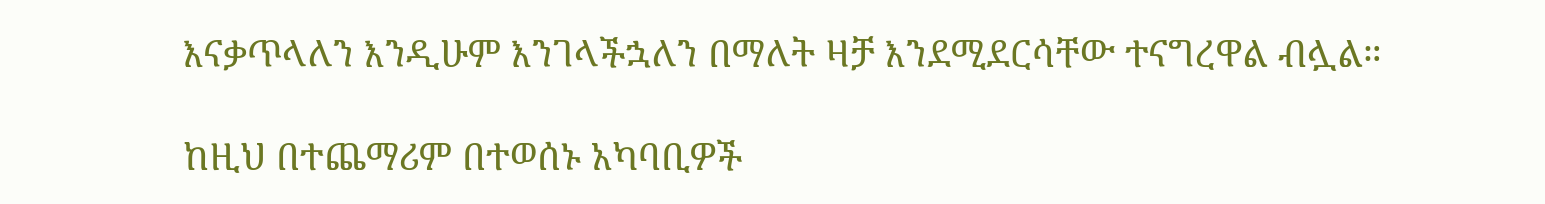እናቃጥላለን እንዲሁም እንገላችኋለን በማለት ዛቻ እንደሚደርሳቸው ተናግረዋል ብሏል።

ከዚህ በተጨማሪም በተወሰኑ አካባቢዎች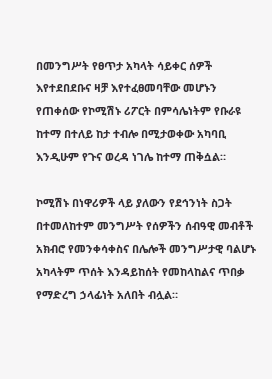በመንግሥት የፀጥታ አካላት ሳይቀር ሰዎች እየተደበደቡና ዛቻ እየተፈፀመባቸው መሆኑን የጠቀሰው የኮሚሽኑ ሪፖርት በምሳሌነትም የቡራዩ ከተማ በተለይ ከታ ተብሎ በሚታወቀው አካባቢ እንዲሁም የጉና ወረዳ ነገሌ ከተማ ጠቅሷል።

ኮሚሽኑ በነዋሪዎች ላይ ያለውን የደኅንነት ስጋት በተመለከተም መንግሥት የሰዎችን ሰብዓዊ መብቶች አክብሮ የመንቀሳቀስና በሌሎች መንግሥታዊ ባልሆኑ አካላትም ጥሰት እንዳይከሰት የመከላከልና ጥበቃ የማድረግ ኃላፊነት አለበት ብሏል።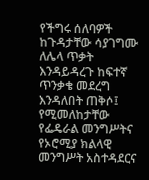የችግሩ ሰለባዎች ከጉዳታቸው ሳያገግሙ ለሌላ ጥቃት እንዳይዳረጉ ከፍተኛ ጥንቃቄ መደረግ እንዳለበት ጠቅሶ፤ የሚመለከታቸው የፌዴራል መንግሥትና የኦሮሚያ ክልላዊ መንግሥት አስተዳደርና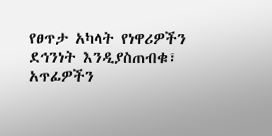የፀጥታ አካላት የነዋሪዎችን ደኅንነት እንዲያስጠብቁ፣ አጥፊዎችን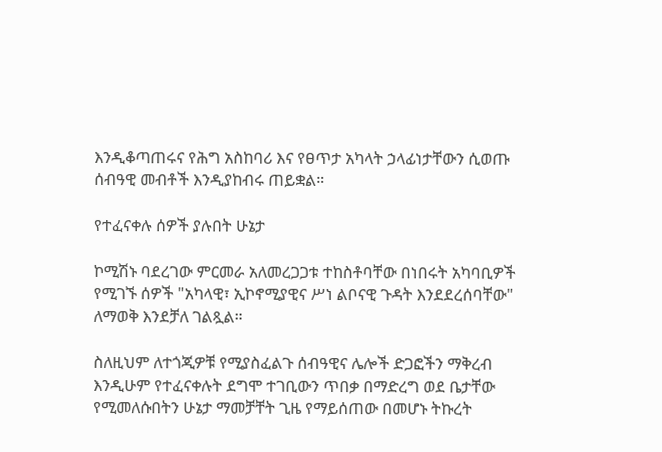እንዲቆጣጠሩና የሕግ አስከባሪ እና የፀጥታ አካላት ኃላፊነታቸውን ሲወጡ ሰብዓዊ መብቶች እንዲያከብሩ ጠይቋል።

የተፈናቀሉ ሰዎች ያሉበት ሁኔታ

ኮሚሽኑ ባደረገው ምርመራ አለመረጋጋቱ ተከስቶባቸው በነበሩት አካባቢዎች የሚገኙ ሰዎች "አካላዊ፣ ኢኮኖሚያዊና ሥነ ልቦናዊ ጉዳት እንደደረሰባቸው" ለማወቅ እንደቻለ ገልጿል።

ስለዚህም ለተጎጂዎቹ የሚያስፈልጉ ሰብዓዊና ሌሎች ድጋፎችን ማቅረብ እንዲሁም የተፈናቀሉት ደግሞ ተገቢውን ጥበቃ በማድረግ ወደ ቤታቸው የሚመለሱበትን ሁኔታ ማመቻቸት ጊዜ የማይሰጠው በመሆኑ ትኩረት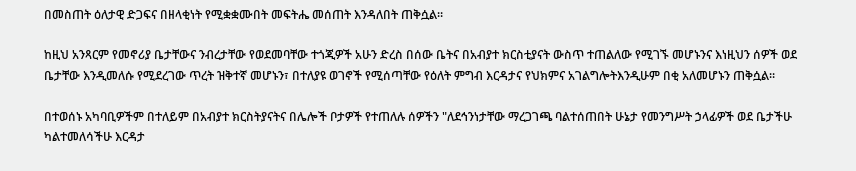በመስጠት ዕለታዊ ድጋፍና በዘላቂነት የሚቋቋሙበት መፍትሔ መሰጠት እንዳለበት ጠቅሷል።

ከዚህ አንጻርም የመኖሪያ ቤታቸውና ንብረታቸው የወደመባቸው ተጎጂዎች አሁን ድረስ በሰው ቤትና በአብያተ ክርስቲያናት ውስጥ ተጠልለው የሚገኙ መሆኑንና እነዚህን ሰዎች ወደ ቤታቸው እንዲመለሱ የሚደረገው ጥረት ዝቅተኛ መሆኑን፣ በተለያዩ ወገኖች የሚሰጣቸው የዕለት ምግብ እርዳታና የህክምና አገልግሎትእንዲሁም በቂ አለመሆኑን ጠቅሷል።

በተወሰኑ አካባቢዎችም በተለይም በአብያተ ክርስትያናትና በሌሎች ቦታዎች የተጠለሉ ሰዎችን "ለደኅንነታቸው ማረጋገጫ ባልተሰጠበት ሁኔታ የመንግሥት ኃላፊዎች ወደ ቤታችሁ ካልተመለሳችሁ እርዳታ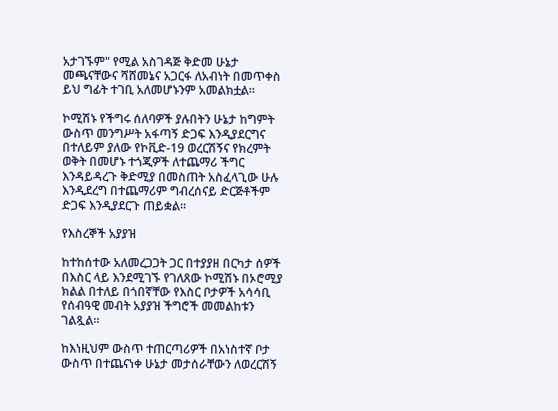አታገኙም" የሚል አስገዳጅ ቅድመ ሁኔታ መጫናቸውና ሻሸመኔና አጋርፋ ለአብነት በመጥቀስ ይህ ግፊት ተገቢ አለመሆኑንም አመልክቷል።

ኮሚሽኑ የችግሩ ሰለባዎች ያሉበትን ሁኔታ ከግምት ውስጥ መንግሥት አፋጣኝ ድጋፍ እንዲያደርግና በተለይም ያለው የኮቪድ-19 ወረርሽኝና የክረምት ወቅት በመሆኑ ተጎጂዎች ለተጨማሪ ችግር እንዳይዳረጉ ቅድሚያ በመስጠት አስፈላጊው ሁሉ እንዲደረግ በተጨማሪም ግብረሰናይ ድርጅቶችም ድጋፍ እንዲያደርጉ ጠይቋል።

የእስረኞች አያያዝ

ከተከሰተው አለመረጋጋት ጋር በተያያዘ በርካታ ሰዎች በእስር ላይ እንደሚገኙ የገለጸው ኮሚሽኑ በኦሮሚያ ክልል በተለይ በጎበኛቸው የእስር ቦታዎች አሳሳቢ የሰብዓዊ መብት አያያዝ ችግሮች መመልከቱን ገልጿል።

ከእነዚህም ውስጥ ተጠርጣሪዎች በአነስተኛ ቦታ ውስጥ በተጨናነቀ ሁኔታ መታሰራቸውን ለወረርሽኝ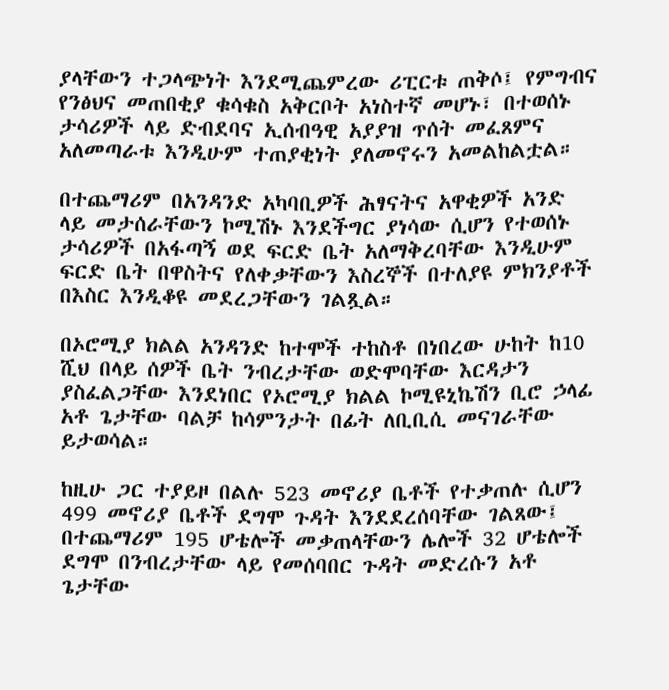ያላቸውን ተጋላጭነት እንደሚጨምረው ሪፒርቱ ጠቅሶ፤ የምግብና የንፅህና መጠበቂያ ቁሳቁስ አቅርቦት አነስተኛ መሆኑ፣ በተወሰኑ ታሳሪዎች ላይ ድብደባና ኢሰብዓዊ አያያዝ ጥሰት መፈጸምና አለመጣራቱ እንዲሁም ተጠያቂነት ያለመኖሩን አመልከልቷል።

በተጨማሪም በአንዳንድ አካባቢዎች ሕፃናትና አዋቂዎች አንድ ላይ መታሰራቸውን ኮሚሽኑ እንደችግር ያነሳው ሲሆን የተወሰኑ ታሳሪዎች በአፋጣኝ ወደ ፍርድ ቤት አለማቅረባቸው እንዲሁም ፍርድ ቤት በዋስትና የለቀቃቸውን እስረኞች በተለያዩ ምክንያቶች በእስር እንዲቆዩ መደረጋቸውን ገልጿል።

በኦሮሚያ ክልል አንዳንድ ከተሞች ተከስቶ በነበረው ሁከት ከ10 ሺህ በላይ ሰዎች ቤት ንብረታቸው ወድሞባቸው እርዳታን ያስፈልጋቸው እንደነበር የኦሮሚያ ክልል ኮሚዩኒኬሽን ቢሮ ኃላፊ አቶ ጌታቸው ባልቻ ከሳምንታት በፊት ለቢቢሲ መናገራቸው ይታወሳል።

ከዚሁ ጋር ተያይዞ በልሉ 523 መኖሪያ ቤቶች የተቃጠሉ ሲሆን 499 መኖሪያ ቤቶች ደግሞ ጉዳት እንደደረሰባቸው ገልጸው፤ በተጨማሪም 195 ሆቴሎች መቃጠላቸውን ሌሎች 32 ሆቴሎች ደግሞ በንብረታቸው ላይ የመሰባበር ጉዳት መድረሱን አቶ ጌታቸው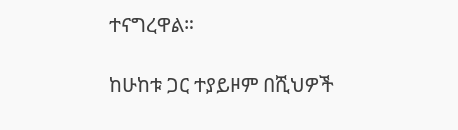ተናግረዋል።

ከሁከቱ ጋር ተያይዞም በሺህዎች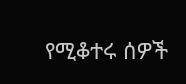የሚቆተሩ ሰዎች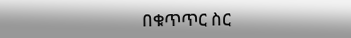በቁጥጥር ስር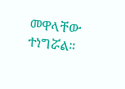መዋላቸው ተነግሯል።